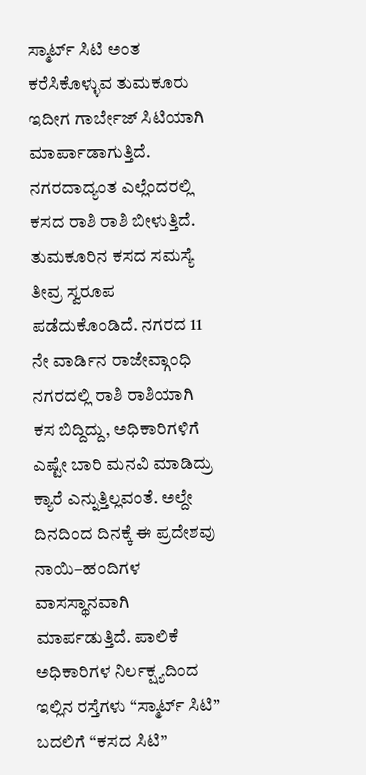ಸ್ಮಾರ್ಟ್ ಸಿಟಿ ಅಂತ ಕರೆಸಿಕೊಳ್ಳುವ ತುಮಕೂರು ಇದೀಗ ಗಾರ್ಬೇಜ್ ಸಿಟಿಯಾಗಿ ಮಾರ್ಪಾಡಾಗುತ್ತಿದೆ. ನಗರದಾದ್ಯಂತ ಎಲ್ಲೆಂದರಲ್ಲಿ ಕಸದ ರಾಶಿ ರಾಶಿ ಬೀಳುತ್ತಿದೆ. ತುಮಕೂರಿನ ಕಸದ ಸಮಸ್ಯೆ ತೀವ್ರ ಸ್ವರೂಪ ಪಡೆದುಕೊಂಡಿದೆ. ನಗರದ 11 ನೇ ವಾರ್ಡಿನ ರಾಜೇವ್ಗಾಂಧಿ ನಗರದಲ್ಲಿ ರಾಶಿ ರಾಶಿಯಾಗಿ ಕಸ ಬಿದ್ದಿದ್ದು, ಅಧಿಕಾರಿಗಳಿಗೆ ಎಷ್ಟೇ ಬಾರಿ ಮನವಿ ಮಾಡಿದ್ರು ಕ್ಯಾರೆ ಎನ್ನುತ್ತಿಲ್ಲವಂತೆ. ಅಲ್ದೇ ದಿನದಿಂದ ದಿನಕ್ಕೆ ಈ ಪ್ರದೇಶವು ನಾಯಿ–ಹಂದಿಗಳ ವಾಸಸ್ಥಾನವಾಗಿ ಮಾರ್ಪಡುತ್ತಿದೆ. ಪಾಲಿಕೆ ಅಧಿಕಾರಿಗಳ ನಿರ್ಲಕ್ಷ್ಯದಿಂದ ಇಲ್ಲಿನ ರಸ್ತೆಗಳು “ಸ್ಮಾರ್ಟ್ ಸಿಟಿ” ಬದಲಿಗೆ “ಕಸದ ಸಿಟಿ”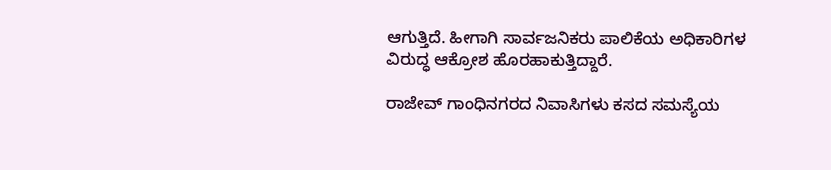ಆಗುತ್ತಿದೆ. ಹೀಗಾಗಿ ಸಾರ್ವಜನಿಕರು ಪಾಲಿಕೆಯ ಅಧಿಕಾರಿಗಳ ವಿರುದ್ಧ ಆಕ್ರೋಶ ಹೊರಹಾಕುತ್ತಿದ್ದಾರೆ.

ರಾಜೇವ್ ಗಾಂಧಿನಗರದ ನಿವಾಸಿಗಳು ಕಸದ ಸಮಸ್ಯೆಯ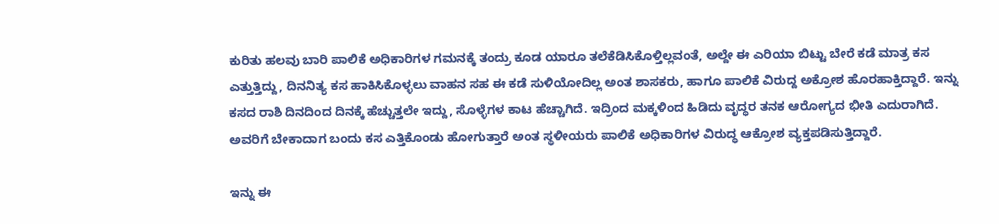ಕುರಿತು ಹಲವು ಬಾರಿ ಪಾಲಿಕೆ ಅಧಿಕಾರಿಗಳ ಗಮನಕ್ಕೆ ತಂದ್ರು ಕೂಡ ಯಾರೂ ತಲೆಕೆಡಿಸಿಕೊಳ್ತಿಲ್ಲವಂತೆ, ಅಲ್ದೇ ಈ ಎರಿಯಾ ಬಿಟ್ಟು ಬೇರೆ ಕಡೆ ಮಾತ್ರ ಕಸ ಎತ್ತುತ್ತಿದ್ದು, ದಿನನಿತ್ಯ ಕಸ ಹಾಕಿಸಿಕೊಳ್ಳಲು ವಾಹನ ಸಹ ಈ ಕಡೆ ಸುಳಿಯೋದಿಲ್ಲ ಅಂತ ಶಾಸಕರು, ಹಾಗೂ ಪಾಲಿಕೆ ವಿರುದ್ದ ಅಕ್ರೋಶ ಹೊರಹಾಕ್ತಿದ್ದಾರೆ. ಇನ್ನು ಕಸದ ರಾಶಿ ದಿನದಿಂದ ದಿನಕ್ಕೆ ಹೆಚ್ಚುತ್ತಲೇ ಇದ್ದು, ಸೊಳ್ಳೆಗಳ ಕಾಟ ಹೆಚ್ಚಾಗಿದೆ. ಇದ್ರಿಂದ ಮಕ್ಕಳಿಂದ ಹಿಡಿದು ವೃದ್ಧರ ತನಕ ಆರೋಗ್ಯದ ಭೀತಿ ಎದುರಾಗಿದೆ. ಅವರಿಗೆ ಬೇಕಾದಾಗ ಬಂದು ಕಸ ಎತ್ತಿಕೊಂಡು ಹೋಗುತ್ತಾರೆ ಅಂತ ಸ್ಥಳೀಯರು ಪಾಲಿಕೆ ಅಧಿಕಾರಿಗಳ ವಿರುದ್ಧ ಆಕ್ರೋಶ ವ್ಯಕ್ತಪಡಿಸುತ್ತಿದ್ದಾರೆ.

ಇನ್ನು ಈ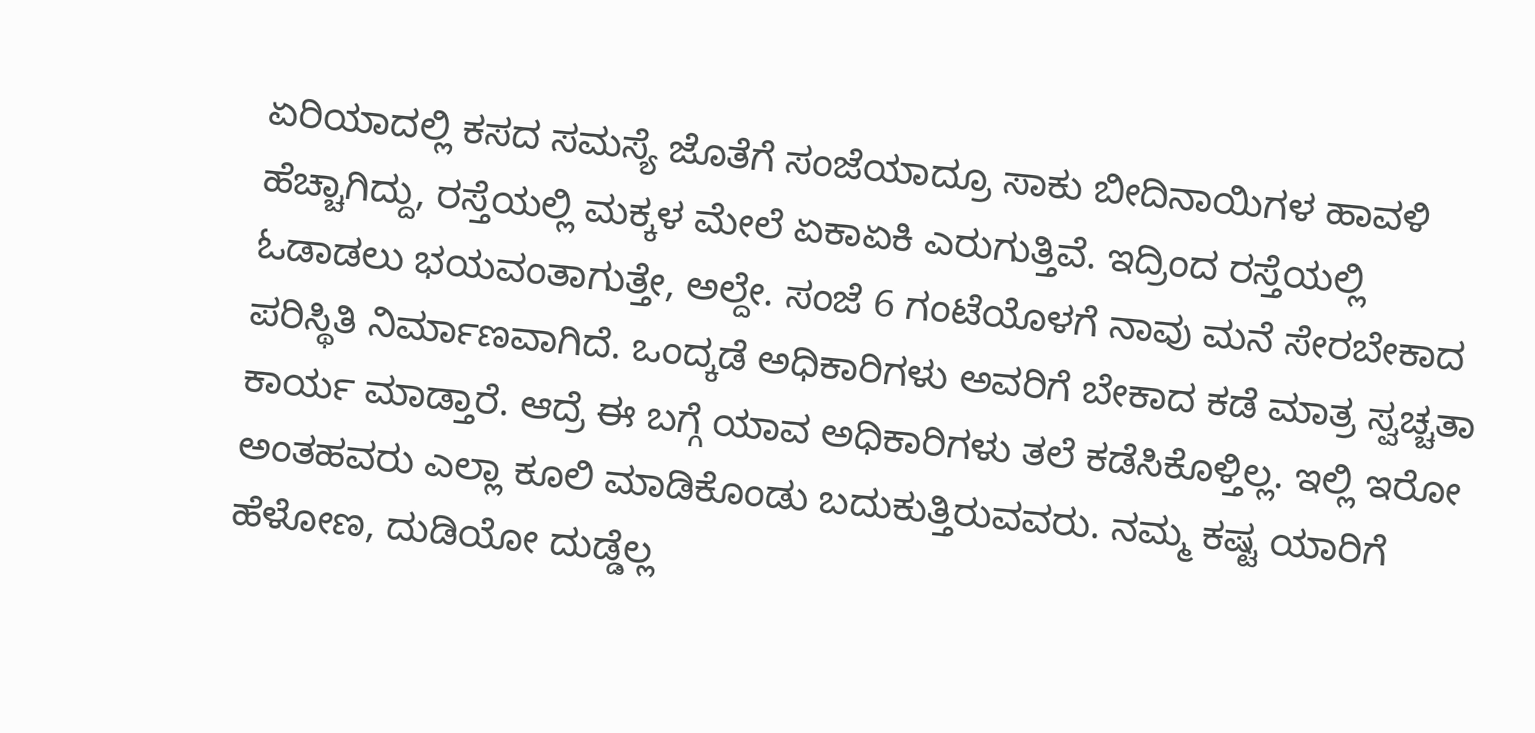ಏರಿಯಾದಲ್ಲಿ ಕಸದ ಸಮಸ್ಯೆ ಜೊತೆಗೆ ಸಂಜೆಯಾದ್ರೂ ಸಾಕು ಬೀದಿನಾಯಿಗಳ ಹಾವಳಿ ಹೆಚ್ಚಾಗಿದ್ದು, ರಸ್ತೆಯಲ್ಲಿ ಮಕ್ಕಳ ಮೇಲೆ ಏಕಾಏಕಿ ಎರುಗುತ್ತಿವೆ. ಇದ್ರಿಂದ ರಸ್ತೆಯಲ್ಲಿ ಓಡಾಡಲು ಭಯವಂತಾಗುತ್ತೇ, ಅಲ್ದೇ. ಸಂಜೆ 6 ಗಂಟೆಯೊಳಗೆ ನಾವು ಮನೆ ಸೇರಬೇಕಾದ ಪರಿಸ್ಥಿತಿ ನಿರ್ಮಾಣವಾಗಿದೆ. ಒಂದ್ಕಡೆ ಅಧಿಕಾರಿಗಳು ಅವರಿಗೆ ಬೇಕಾದ ಕಡೆ ಮಾತ್ರ ಸ್ವಚ್ಚತಾ ಕಾರ್ಯ ಮಾಡ್ತಾರೆ. ಆದ್ರೆ ಈ ಬಗ್ಗೆ ಯಾವ ಅಧಿಕಾರಿಗಳು ತಲೆ ಕಡೆಸಿಕೊಳ್ತಿಲ್ಲ. ಇಲ್ಲಿ ಇರೋ ಅಂತಹವರು ಎಲ್ಲಾ ಕೂಲಿ ಮಾಡಿಕೊಂಡು ಬದುಕುತ್ತಿರುವವರು. ನಮ್ಮ ಕಷ್ಟ ಯಾರಿಗೆ ಹೆಳೋಣ, ದುಡಿಯೋ ದುಡ್ಡೆಲ್ಲ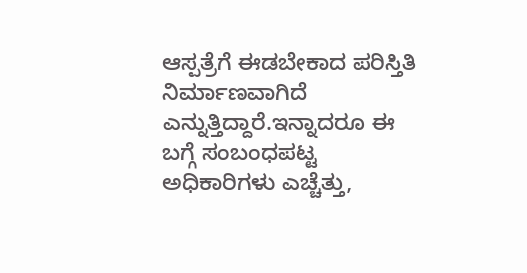ಆಸ್ಪತ್ರೆಗೆ ಈಡಬೇಕಾದ ಪರಿಸ್ತಿತಿ ನಿರ್ಮಾಣವಾಗಿದೆ ಎನ್ನುತ್ತಿದ್ದಾರೆ.ಇನ್ನಾದರೂ ಈ ಬಗ್ಗೆ ಸಂಬಂಧಪಟ್ಟ ಅಧಿಕಾರಿಗಳು ಎಚ್ಚೆತ್ತು,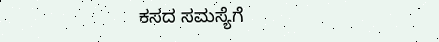ಕಸದ ಸಮಸ್ಯೆಗೆ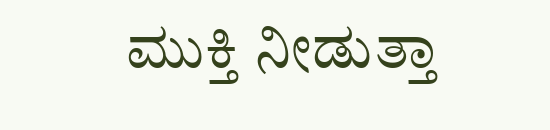ಮುಕ್ತಿ ನೀಡುತ್ತಾ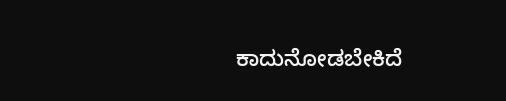ಕಾದುನೋಡಬೇಕಿದೆ